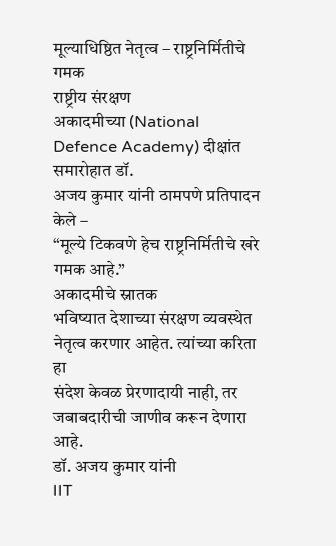मूल्याधिष्ठित नेतृत्व – राष्ट्रनिर्मितीचे गमक
राष्ट्रीय संरक्षण
अकादमीच्या (National Defence Academy) दीक्षांत समारोहात डॉ.
अजय कुमार यांनी ठामपणे प्रतिपादन केले –
“मूल्ये टिकवणे हेच राष्ट्रनिर्मितीचे खरे गमक आहे.”
अकादमीचे स्नातक
भविष्यात देशाच्या संरक्षण व्यवस्थेत नेतृत्व करणार आहेत. त्यांच्या करिता हा
संदेश केवळ प्रेरणादायी नाही, तर जबाबदारीची जाणीव करून देणारा आहे.
डॉ. अजय कुमार यांनी
IIT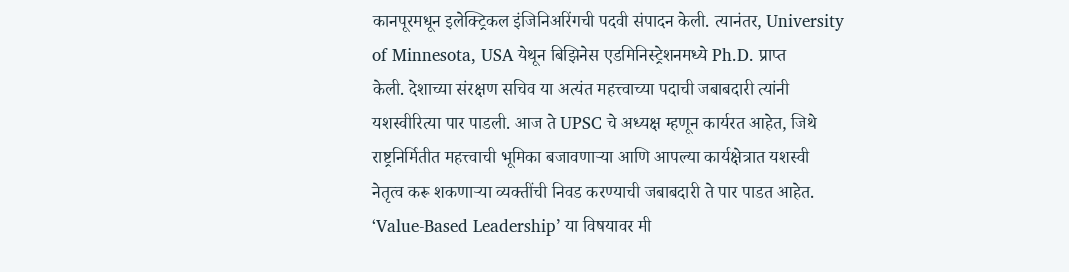कानपूरमधून इलेक्ट्रिकल इंजिनिअरिंगची पदवी संपादन केली. त्यानंतर, University of Minnesota, USA येथून बिझिनेस एडमिनिस्ट्रेशनमध्ये Ph.D. प्राप्त
केली. देशाच्या संरक्षण सचिव या अत्यंत महत्त्वाच्या पदाची जबाबदारी त्यांनी
यशस्वीरित्या पार पाडली. आज ते UPSC चे अध्यक्ष म्हणून कार्यरत आहेत, जिथे
राष्ट्रनिर्मितीत महत्त्वाची भूमिका बजावणाऱ्या आणि आपल्या कार्यक्षेत्रात यशस्वी
नेतृत्व करू शकणाऱ्या व्यक्तींची निवड करण्याची जबाबदारी ते पार पाडत आहेत.
‘Value-Based Leadership’ या विषयावर मी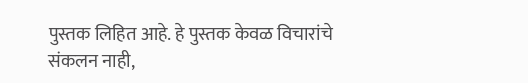पुस्तक लिहित आहे. हे पुस्तक केवळ विचारांचे
संकलन नाही,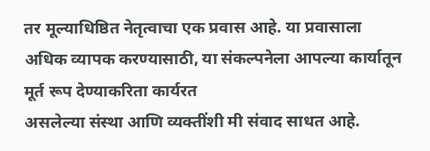तर मूल्याधिष्ठित नेतृत्वाचा एक प्रवास आहे. या प्रवासाला
अधिक व्यापक करण्यासाठी, या संकल्पनेला आपल्या कार्यातून मूर्त रूप देण्याकरिता कार्यरत
असलेल्या संस्था आणि व्यक्तींशी मी संवाद साधत आहे.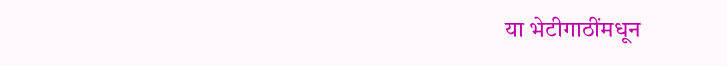या भेटीगाठींमधून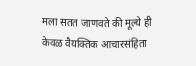मला सतत जाणवते की मूल्ये ही केवळ वैयक्तिक आचारसंहिता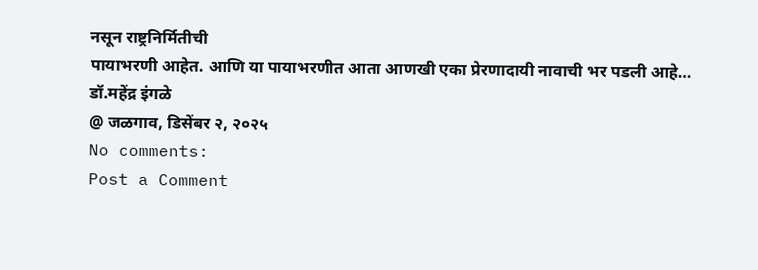नसून राष्ट्रनिर्मितीची
पायाभरणी आहेत. आणि या पायाभरणीत आता आणखी एका प्रेरणादायी नावाची भर पडली आहे…
डॉ.महेंद्र इंगळे
@ जळगाव, डिसेंबर २, २०२५
No comments:
Post a Comment